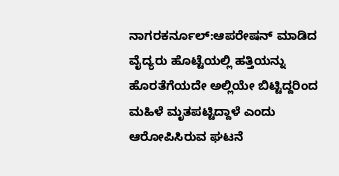ನಾಗರಕರ್ನೂಲ್:ಆಪರೇಷನ್ ಮಾಡಿದ ವೈದ್ಯರು ಹೊಟ್ಟೆಯಲ್ಲಿ ಹತ್ತಿಯನ್ನು ಹೊರತೆಗೆಯದೇ ಅಲ್ಲಿಯೇ ಬಿಟ್ಟಿದ್ದರಿಂದ ಮಹಿಳೆ ಮೃತಪಟ್ಟಿದ್ದಾಳೆ ಎಂದು ಆರೋಪಿಸಿರುವ ಘಟನೆ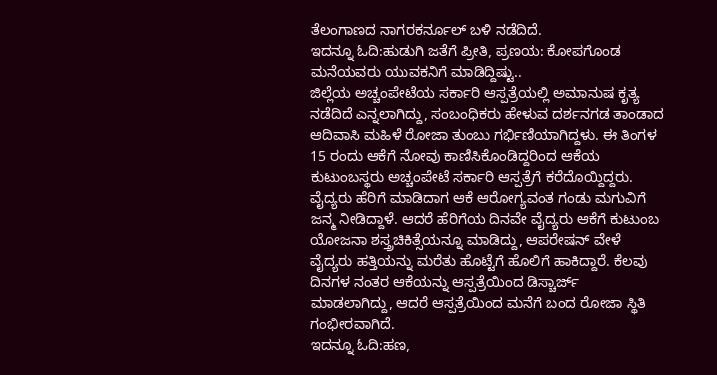ತೆಲಂಗಾಣದ ನಾಗರಕರ್ನೂಲ್ ಬಳಿ ನಡೆದಿದೆ.
ಇದನ್ನೂ ಓದಿ:ಹುಡುಗಿ ಜತೆಗೆ ಪ್ರೀತಿ, ಪ್ರಣಯ: ಕೋಪಗೊಂಡ ಮನೆಯವರು ಯುವಕನಿಗೆ ಮಾಡಿದ್ದಿಷ್ಟು..
ಜಿಲ್ಲೆಯ ಅಚ್ಚಂಪೇಟೆಯ ಸರ್ಕಾರಿ ಆಸ್ಪತ್ರೆಯಲ್ಲಿ ಅಮಾನುಷ ಕೃತ್ಯ ನಡೆದಿದೆ ಎನ್ನಲಾಗಿದ್ದು, ಸಂಬಂಧಿಕರು ಹೇಳುವ ದರ್ಶನಗಡ ತಾಂಡಾದ ಆದಿವಾಸಿ ಮಹಿಳೆ ರೋಜಾ ತುಂಬು ಗರ್ಭಿಣಿಯಾಗಿದ್ದಳು. ಈ ತಿಂಗಳ 15 ರಂದು ಆಕೆಗೆ ನೋವು ಕಾಣಿಸಿಕೊಂಡಿದ್ದರಿಂದ ಆಕೆಯ ಕುಟುಂಬಸ್ಥರು ಅಚ್ಚಂಪೇಟೆ ಸರ್ಕಾರಿ ಆಸ್ಪತ್ರೆಗೆ ಕರೆದೊಯ್ದಿದ್ದರು.
ವೈದ್ಯರು ಹೆರಿಗೆ ಮಾಡಿದಾಗ ಆಕೆ ಆರೋಗ್ಯವಂತ ಗಂಡು ಮಗುವಿಗೆ ಜನ್ಮ ನೀಡಿದ್ದಾಳೆ. ಆದರೆ ಹೆರಿಗೆಯ ದಿನವೇ ವೈದ್ಯರು ಆಕೆಗೆ ಕುಟುಂಬ ಯೋಜನಾ ಶಸ್ತ್ರಚಿಕಿತ್ಸೆಯನ್ನೂ ಮಾಡಿದ್ದು, ಆಪರೇಷನ್ ವೇಳೆ ವೈದ್ಯರು ಹತ್ತಿಯನ್ನು ಮರೆತು ಹೊಟ್ಟೆಗೆ ಹೊಲಿಗೆ ಹಾಕಿದ್ದಾರೆ. ಕೆಲವು ದಿನಗಳ ನಂತರ ಆಕೆಯನ್ನು ಆಸ್ಪತ್ರೆಯಿಂದ ಡಿಸ್ಚಾರ್ಜ್ ಮಾಡಲಾಗಿದ್ದು, ಆದರೆ ಆಸ್ಪತ್ರೆಯಿಂದ ಮನೆಗೆ ಬಂದ ರೋಜಾ ಸ್ಥಿತಿ ಗಂಭೀರವಾಗಿದೆ.
ಇದನ್ನೂ ಓದಿ:ಹಣ,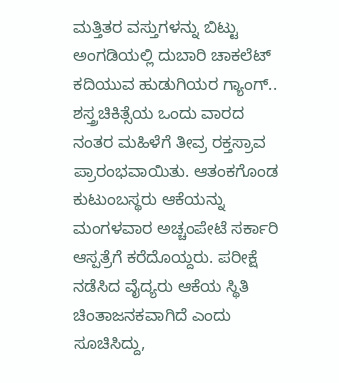ಮತ್ತಿತರ ವಸ್ತುಗಳನ್ನು ಬಿಟ್ಟು ಅಂಗಡಿಯಲ್ಲಿ ದುಬಾರಿ ಚಾಕಲೆಟ್ ಕದಿಯುವ ಹುಡುಗಿಯರ ಗ್ಯಾಂಗ್..
ಶಸ್ತ್ರಚಿಕಿತ್ಸೆಯ ಒಂದು ವಾರದ ನಂತರ ಮಹಿಳೆಗೆ ತೀವ್ರ ರಕ್ತಸ್ರಾವ ಪ್ರಾರಂಭವಾಯಿತು. ಆತಂಕಗೊಂಡ ಕುಟುಂಬಸ್ಥರು ಆಕೆಯನ್ನು ಮಂಗಳವಾರ ಅಚ್ಚಂಪೇಟೆ ಸರ್ಕಾರಿ ಆಸ್ಪತ್ರೆಗೆ ಕರೆದೊಯ್ದರು. ಪರೀಕ್ಷೆ ನಡೆಸಿದ ವೈದ್ಯರು ಆಕೆಯ ಸ್ಥಿತಿ ಚಿಂತಾಜನಕವಾಗಿದೆ ಎಂದು ಸೂಚಿಸಿದ್ದು,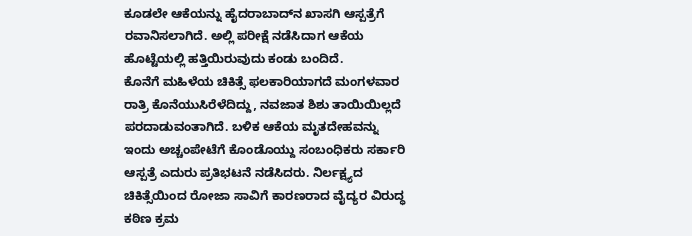ಕೂಡಲೇ ಆಕೆಯನ್ನು ಹೈದರಾಬಾದ್‌ನ ಖಾಸಗಿ ಆಸ್ಪತ್ರೆಗೆ ರವಾನಿಸಲಾಗಿದೆ. ಅಲ್ಲಿ ಪರೀಕ್ಷೆ ನಡೆಸಿದಾಗ ಆಕೆಯ ಹೊಟ್ಟೆಯಲ್ಲಿ ಹತ್ತಿಯಿರುವುದು ಕಂಡು ಬಂದಿದೆ.
ಕೊನೆಗೆ ಮಹಿಳೆಯ ಚಿಕಿತ್ಸೆ ಫಲಕಾರಿಯಾಗದೆ ಮಂಗಳವಾರ ರಾತ್ರಿ ಕೊನೆಯುಸಿರೆಳೆದಿದ್ದು, ನವಜಾತ ಶಿಶು ತಾಯಿಯಿಲ್ಲದೆ ಪರದಾಡುವಂತಾಗಿದೆ. ಬಳಿಕ ಆಕೆಯ ಮೃತದೇಹವನ್ನು ಇಂದು ಅಚ್ಚಂಪೇಟೆಗೆ ಕೊಂಡೊಯ್ದು ಸಂಬಂಧಿಕರು ಸರ್ಕಾರಿ ಆಸ್ಪತ್ರೆ ಎದುರು ಪ್ರತಿಭಟನೆ ನಡೆಸಿದರು. ನಿರ್ಲಕ್ಷ್ಯದ ಚಿಕಿತ್ಸೆಯಿಂದ ರೋಜಾ ಸಾವಿಗೆ ಕಾರಣರಾದ ವೈದ್ಯರ ವಿರುದ್ಧ ಕಠಿಣ ಕ್ರಮ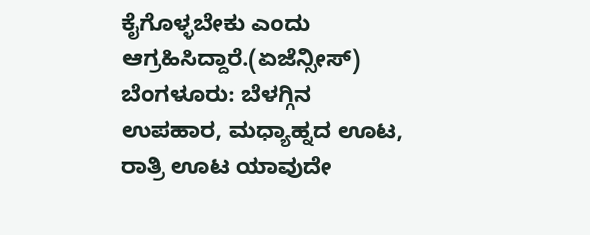ಕೈಗೊಳ್ಳಬೇಕು ಎಂದು ಆಗ್ರಹಿಸಿದ್ದಾರೆ.(ಏಜೆನ್ಸೀಸ್)
ಬೆಂಗಳೂರು: ಬೆಳಗ್ಗಿನ ಉಪಹಾರ, ಮಧ್ಯಾಹ್ನದ ಊಟ, ರಾತ್ರಿ ಊಟ ಯಾವುದೇ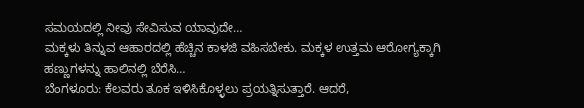ಸಮಯದಲ್ಲಿ ನೀವು ಸೇವಿಸುವ ಯಾವುದೇ…
ಮಕ್ಕಳು ತಿನ್ನುವ ಆಹಾರದಲ್ಲಿ ಹೆಚ್ಚಿನ ಕಾಳಜಿ ವಹಿಸಬೇಕು. ಮಕ್ಕಳ ಉತ್ತಮ ಆರೋಗ್ಯಕ್ಕಾಗಿ ಹಣ್ಣುಗಳನ್ನು ಹಾಲಿನಲ್ಲಿ ಬೆರೆಸಿ…
ಬೆಂಗಳೂರು: ಕೆಲವರು ತೂಕ ಇಳಿಸಿಕೊಳ್ಳಲು ಪ್ರಯತ್ನಿಸುತ್ತಾರೆ. ಆದರೆ,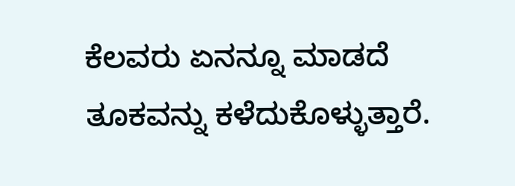ಕೆಲವರು ಏನನ್ನೂ ಮಾಡದೆ ತೂಕವನ್ನು ಕಳೆದುಕೊಳ್ಳುತ್ತಾರೆ.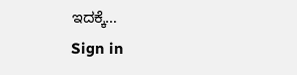ಇದಕ್ಕೆ…
Sign in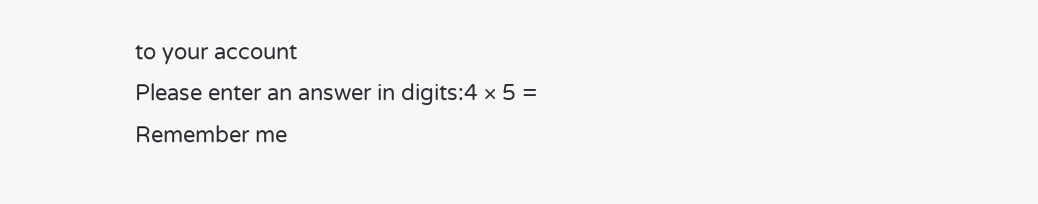to your account
Please enter an answer in digits:4 × 5 =
Remember me